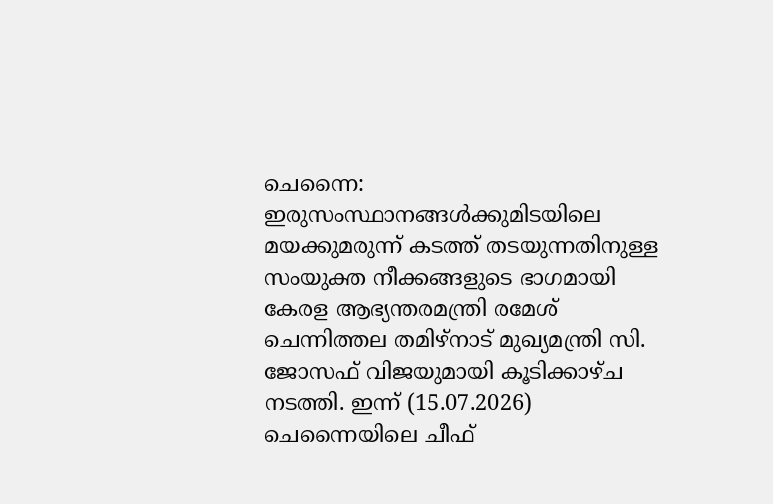ചെന്നൈ: ഇരുസംസ്ഥാനങ്ങൾക്കുമിടയിലെ മയക്കുമരുന്ന് കടത്ത് തടയുന്നതിനുള്ള സംയുക്ത നീക്കങ്ങളുടെ ഭാഗമായി കേരള ആഭ്യന്തരമന്ത്രി രമേശ് ചെന്നിത്തല തമിഴ്നാട് മുഖ്യമന്ത്രി സി. ജോസഫ് വിജയുമായി കൂടിക്കാഴ്ച നടത്തി. ഇന്ന് (15.07.2026) ചെന്നൈയിലെ ചീഫ്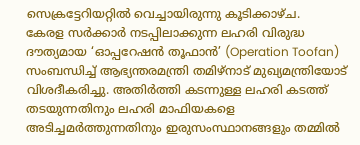സെക്രട്ടേറിയറ്റിൽ വെച്ചായിരുന്നു കൂടിക്കാഴ്ച.
കേരള സർക്കാർ നടപ്പിലാക്കുന്ന ലഹരി വിരുദ്ധ ദൗത്യമായ ‘ഓപ്പറേഷൻ തൂഫാൻ’ (Operation Toofan) സംബന്ധിച്ച് ആഭ്യന്തരമന്ത്രി തമിഴ്നാട് മുഖ്യമന്ത്രിയോട് വിശദീകരിച്ചു. അതിർത്തി കടന്നുള്ള ലഹരി കടത്ത് തടയുന്നതിനും ലഹരി മാഫിയകളെ അടിച്ചമർത്തുന്നതിനും ഇരുസംസ്ഥാനങ്ങളും തമ്മിൽ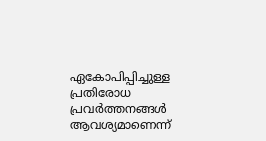ഏകോപിപ്പിച്ചുള്ള പ്രതിരോധ പ്രവർത്തനങ്ങൾ ആവശ്യമാണെന്ന്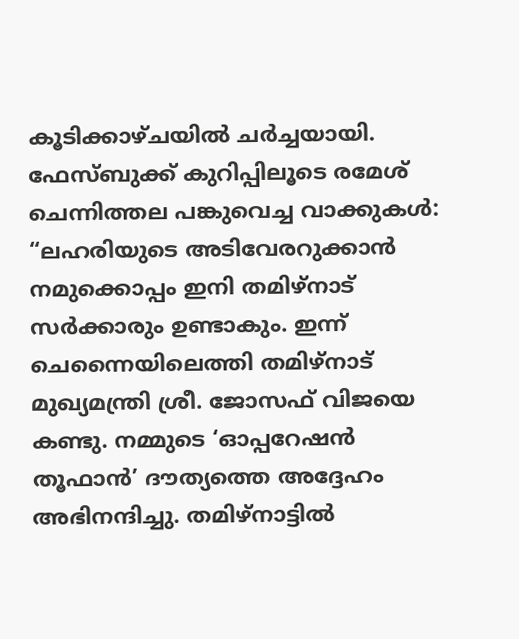കൂടിക്കാഴ്ചയിൽ ചർച്ചയായി.
ഫേസ്ബുക്ക് കുറിപ്പിലൂടെ രമേശ് ചെന്നിത്തല പങ്കുവെച്ച വാക്കുകൾ:
“ലഹരിയുടെ അടിവേരറുക്കാൻ നമുക്കൊപ്പം ഇനി തമിഴ്നാട് സർക്കാരും ഉണ്ടാകും. ഇന്ന് ചെന്നൈയിലെത്തി തമിഴ്നാട് മുഖ്യമന്ത്രി ശ്രീ. ജോസഫ് വിജയെ കണ്ടു. നമ്മുടെ ‘ഓപ്പറേഷൻ തൂഫാൻ’ ദൗത്യത്തെ അദ്ദേഹം അഭിനന്ദിച്ചു. തമിഴ്നാട്ടിൽ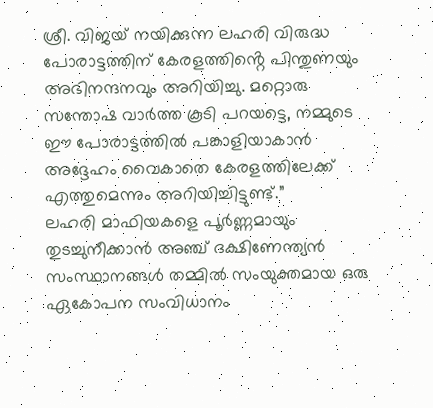ശ്രീ. വിജയ് നയിക്കുന്ന ലഹരി വിരുദ്ധ പോരാട്ടത്തിന് കേരളത്തിൻ്റെ പിന്തുണയും അഭിനന്ദനവും അറിയിച്ചു. മറ്റൊരു സന്തോഷ വാർത്ത കൂടി പറയട്ടെ, നമ്മുടെ ഈ പോരാട്ടത്തിൽ പങ്കാളിയാകാൻ അദ്ദേഹം വൈകാതെ കേരളത്തിലേക്ക് എത്തുമെന്നും അറിയിച്ചിട്ടുണ്ട്.”
ലഹരി മാഫിയകളെ പൂർണ്ണമായും തുടച്ചുനീക്കാൻ അഞ്ച് ദക്ഷിണേന്ത്യൻ സംസ്ഥാനങ്ങൾ തമ്മിൽ സംയുക്തമായ ഒരു ഏകോപന സംവിധാനം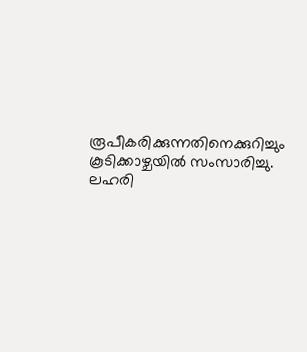രൂപീകരിക്കുന്നതിനെക്കുറിച്ചും കൂടിക്കാഴ്ചയിൽ സംസാരിച്ചു. ലഹരി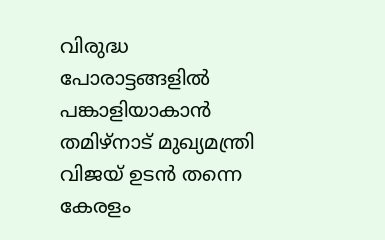വിരുദ്ധ പോരാട്ടങ്ങളിൽ പങ്കാളിയാകാൻ തമിഴ്നാട് മുഖ്യമന്ത്രി വിജയ് ഉടൻ തന്നെ കേരളം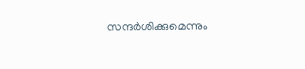സന്ദർശിക്കുമെന്നും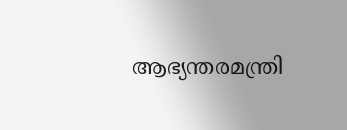ആഭ്യന്തരമന്ത്രി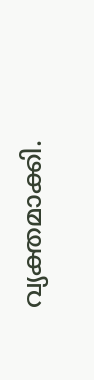വ്യക്തമാക്കി.